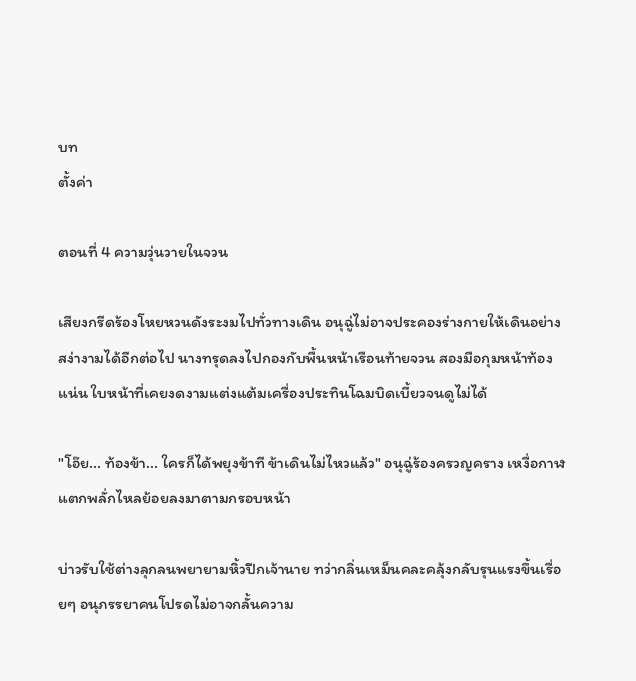บท
ตั้งค่า

ตอนที่ 4 ความวุ่นวายในจวน

เสียงกรีดร้องโหยหวนดังระงมไปทั่วทางเดิน อนุฉู่ไม่อาจประคองร่างกายให้เดินอย่างสง่างามได้อีกต่อไป นางทรุดลงไปกองกับพื้นหน้าเรือนท้ายจวน สองมือกุมหน้าท้องแน่น ใบหน้าที่เคยงดงามแต่งแต้มเครื่องประทินโฉมบิดเบี้ยวจนดูไม่ได้

"โอ๊ย... ท้องข้า... ใครก็ได้พยุงข้าที ข้าเดินไม่ไหวแล้ว" อนุฉู่ร้องครวญคราง เหงื่อกาฬแตกพลั่กไหลย้อยลงมาตามกรอบหน้า

บ่าวรับใช้ต่างลุกลนพยายามหิ้วปีกเจ้านาย ทว่ากลิ่นเหม็นคละคลุ้งกลับรุนแรงขึ้นเรื่อยๆ อนุภรรยาคนโปรดไม่อาจกลั้นความ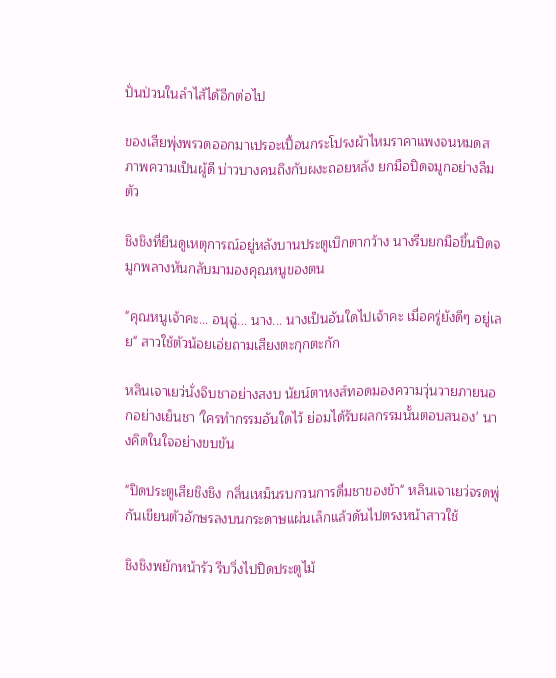ปั่นป่วนในลำไส้ได้อีกต่อไป

ของเสียพุ่งพรวดออกมาเปรอะเปื้อนกระโปรงผ้าไหมราคาแพงจนหมดสภาพความเป็นผู้ดี บ่าวบางคนถึงกับผงะถอยหลัง ยกมือปิดจมูกอย่างลืมตัว

ชิงชิงที่ยืนดูเหตุการณ์อยู่หลังบานประตูเบิกตากว้าง นางรีบยกมือขึ้นปิดจมูกพลางหันกลับมามองคุณหนูของตน

"คุณหนูเจ้าคะ... อนุฉู่... นาง... นางเป็นอันใดไปเจ้าคะ เมื่อครู่ยังดีๆ อยู่เลย" สาวใช้ตัวน้อยเอ่ยถามเสียงตะกุกตะกัก

หลินเจาเยว่นั่งจิบชาอย่างสงบ นัยน์ตาหงส์ทอดมองความวุ่นวายภายนอกอย่างเย็นชา 'ใครทำกรรมอันใดไว้ ย่อมได้รับผลกรรมนั้นตอบสนอง' นางคิดในใจอย่างขบขัน

"ปิดประตูเสียชิงชิง กลิ่นเหม็นรบกวนการดื่มชาของข้า" หลินเจาเยว่จรดพู่กันเขียนตัวอักษรลงบนกระดาษแผ่นเล็กแล้วดันไปตรงหน้าสาวใช้

ชิงชิงพยักหน้ารัว รีบวิ่งไปปิดประตูไม้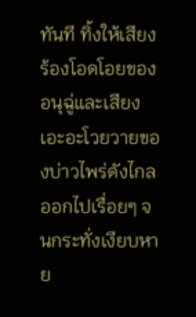ทันที ทิ้งให้เสียงร้องโอดโอยของอนุฉู่และเสียงเอะอะโวยวายของบ่าวไพร่ดังไกลออกไปเรื่อยๆ จนกระทั่งเงียบหาย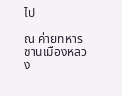ไป

ณ ค่ายทหารชานเมืองหลวง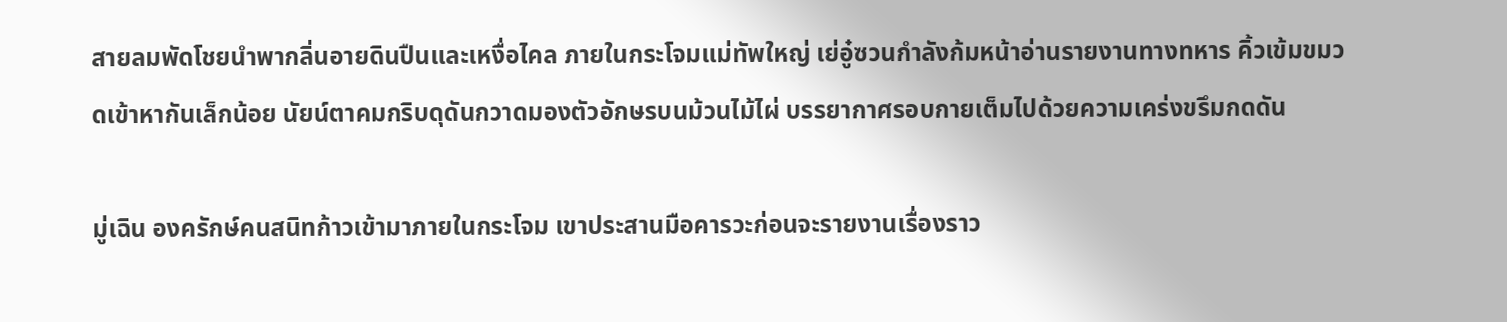สายลมพัดโชยนำพากลิ่นอายดินปืนและเหงื่อไคล ภายในกระโจมแม่ทัพใหญ่ เย่อู๋ซวนกำลังก้มหน้าอ่านรายงานทางทหาร คิ้วเข้มขมวดเข้าหากันเล็กน้อย นัยน์ตาคมกริบดุดันกวาดมองตัวอักษรบนม้วนไม้ไผ่ บรรยากาศรอบกายเต็มไปด้วยความเคร่งขรึมกดดัน

มู่เฉิน องครักษ์คนสนิทก้าวเข้ามาภายในกระโจม เขาประสานมือคารวะก่อนจะรายงานเรื่องราว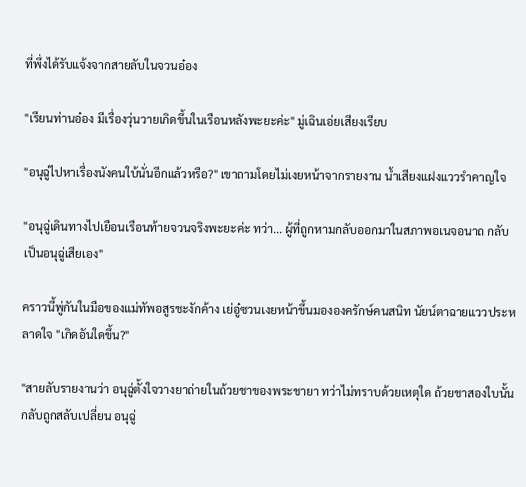ที่พึ่งได้รับแจ้งจากสายลับในจวนอ๋อง

"เรียนท่านอ๋อง มีเรื่องวุ่นวายเกิดขึ้นในเรือนหลังพะยะค่ะ" มู่เฉินเอ่ยเสียงเรียบ

"อนุฉู่ไปหาเรื่องนังคนใบ้นั่นอีกแล้วหรือ?" เขาถามโดยไม่เงยหน้าจากรายงาน น้ำเสียงแฝงแววรำคาญใจ

"อนุฉู่เดินทางไปเยือนเรือนท้ายจวนจริงพะยะค่ะ ทว่า... ผู้ที่ถูกหามกลับออกมาในสภาพอเนจอนาถ กลับเป็นอนุฉู่เสียเอง"

คราวนี้พู่กันในมือของแม่ทัพอสูรชะงักค้าง เย่อู๋ซวนเงยหน้าขึ้นมององครักษ์คนสนิท นัยน์ตาฉายแววประหลาดใจ "เกิดอันใดขึ้น?"

"สายลับรายงานว่า อนุฉู่ตั้งใจวางยาถ่ายในถ้วยชาของพระชายา ทว่าไม่ทราบด้วยเหตุใด ถ้วยชาสองใบนั้นกลับถูกสลับเปลี่ยน อนุฉู่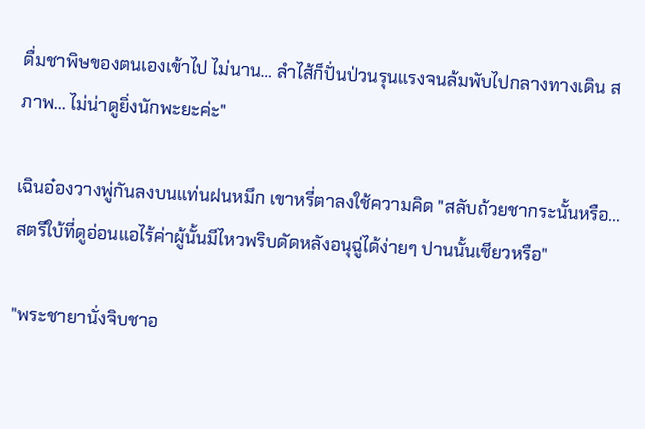ดื่มชาพิษของตนเองเข้าไป ไม่นาน… ลำไส้ก็ปั่นป่วนรุนแรงจนล้มพับไปกลางทางเดิน สภาพ... ไม่น่าดูยิ่งนักพะยะค่ะ"

เฉินอ๋องวางพู่กันลงบนแท่นฝนหมึก เขาหรี่ตาลงใช้ความคิด "สลับถ้วยชากระนั้นหรือ... สตรีใบ้ที่ดูอ่อนแอไร้ค่าผู้นั้นมีไหวพริบดัดหลังอนุฉู่ได้ง่ายๆ ปานนั้นเชียวหรือ"

"พระชายานั่งจิบชาอ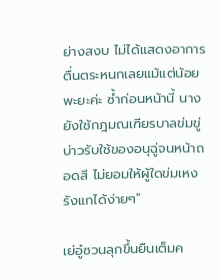ย่างสงบ ไม่ได้แสดงอาการตื่นตระหนกเลยแม้แต่น้อยพะยะค่ะ ซ้ำก่อนหน้านี้ นางยังใช้กฎมณเฑียรบาลข่มขู่บ่าวรับใช้ของอนุฉู่จนหน้าถอดสี ไม่ยอมให้ผู้ใดข่มเหงรังแกได้ง่ายๆ"

เย่อู๋ซวนลุกขึ้นยืนเต็มค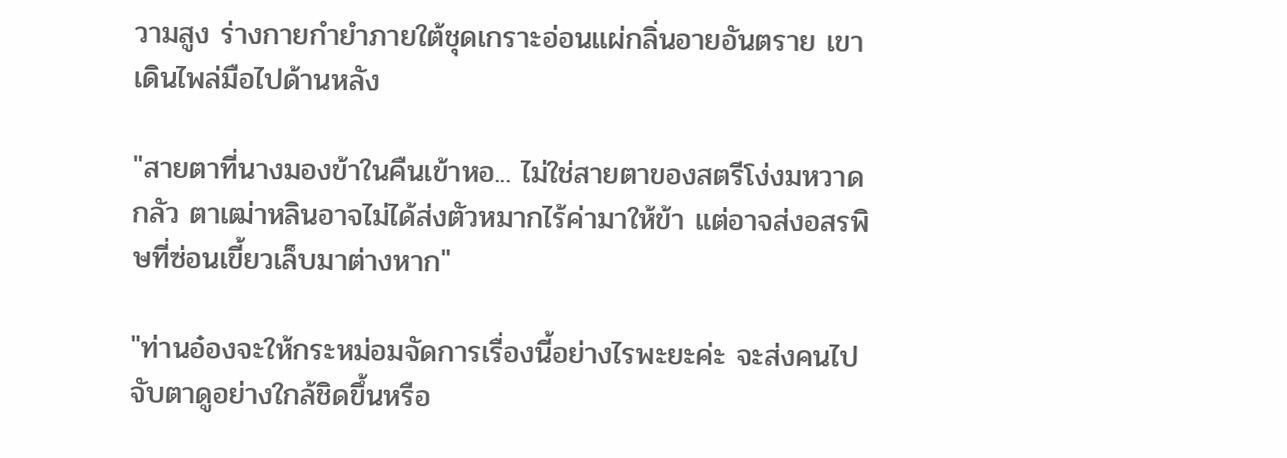วามสูง ร่างกายกำยำภายใต้ชุดเกราะอ่อนแผ่กลิ่นอายอันตราย เขาเดินไพล่มือไปด้านหลัง

"สายตาที่นางมองข้าในคืนเข้าหอ... ไม่ใช่สายตาของสตรีโง่งมหวาดกลัว ตาเฒ่าหลินอาจไม่ได้ส่งตัวหมากไร้ค่ามาให้ข้า แต่อาจส่งอสรพิษที่ซ่อนเขี้ยวเล็บมาต่างหาก"

"ท่านอ๋องจะให้กระหม่อมจัดการเรื่องนี้อย่างไรพะยะค่ะ จะส่งคนไปจับตาดูอย่างใกล้ชิดขึ้นหรือ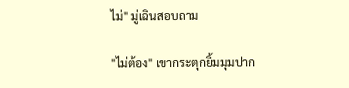ไม่" มู่เฉินสอบถาม

"ไม่ต้อง" เขากระตุกยิ้มมุมปาก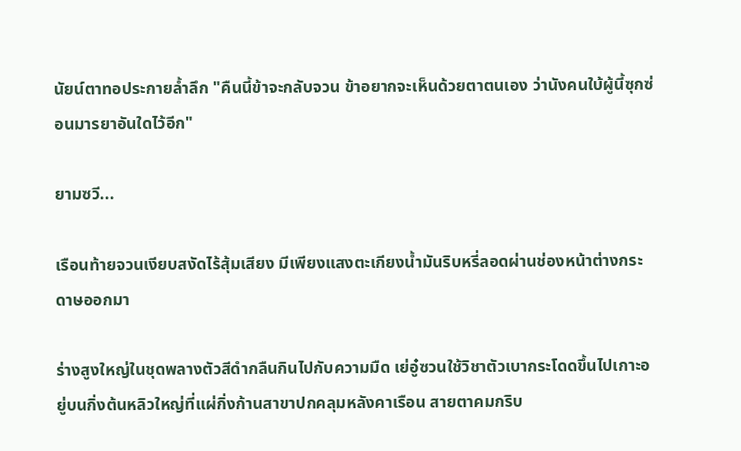นัยน์ตาทอประกายล้ำลึก "คืนนี้ข้าจะกลับจวน ข้าอยากจะเห็นด้วยตาตนเอง ว่านังคนใบ้ผู้นี้ซุกซ่อนมารยาอันใดไว้อีก"

ยามซวี...

เรือนท้ายจวนเงียบสงัดไร้สุ้มเสียง มีเพียงแสงตะเกียงน้ำมันริบหรี่ลอดผ่านช่องหน้าต่างกระดาษออกมา

ร่างสูงใหญ่ในชุดพลางตัวสีดำกลืนกินไปกับความมืด เย่อู๋ซวนใช้วิชาตัวเบากระโดดขึ้นไปเกาะอยู่บนกิ่งต้นหลิวใหญ่ที่แผ่กิ่งก้านสาขาปกคลุมหลังคาเรือน สายตาคมกริบ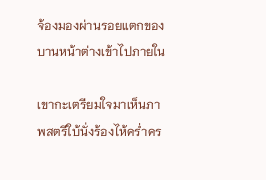จ้องมองผ่านรอยแตกของบานหน้าต่างเข้าไปภายใน

เขากะเตรียมใจมาเห็นภาพสตรีใบ้นั่งร้องไห้คร่ำคร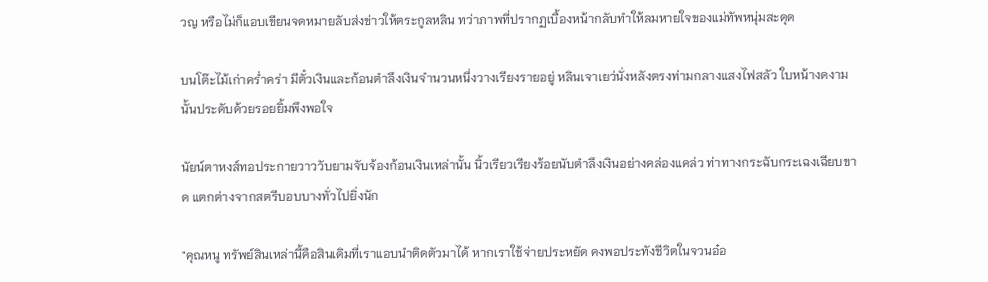วญ หรือไม่ก็แอบเขียนจดหมายลับส่งข่าวให้ตระกูลหลิน ทว่าภาพที่ปรากฏเบื้องหน้ากลับทำให้ลมหายใจของแม่ทัพหนุ่มสะดุด

บนโต๊ะไม้เก่าคร่ำคร่า มีตั๋วเงินและก้อนตำลึงเงินจำนวนหนึ่งวางเรียงรายอยู่ หลินเจาเยว่นั่งหลังตรงท่ามกลางแสงไฟสลัว ใบหน้างดงามนั้นประดับด้วยรอยยิ้มพึงพอใจ

นัยน์ตาหงส์ทอประกายวาววับยามจับจ้องก้อนเงินเหล่านั้น นิ้วเรียวเรียงร้อยนับตำลึงเงินอย่างคล่องแคล่ว ท่าทางกระฉับกระเฉงเฉียบขาด แตกต่างจากสตรีบอบบางทั่วไปยิ่งนัก

"คุณหนู ทรัพย์สินเหล่านี้คือสินเดิมที่เราแอบนำติดตัวมาได้ หากเราใช้จ่ายประหยัด คงพอประทังชีวิตในจวนอ๋อ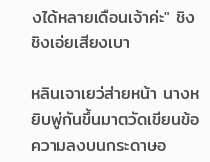งได้หลายเดือนเจ้าค่ะ" ชิงชิงเอ่ยเสียงเบา

หลินเจาเยว่ส่ายหน้า นางหยิบพู่กันขึ้นมาตวัดเขียนข้อความลงบนกระดาษอ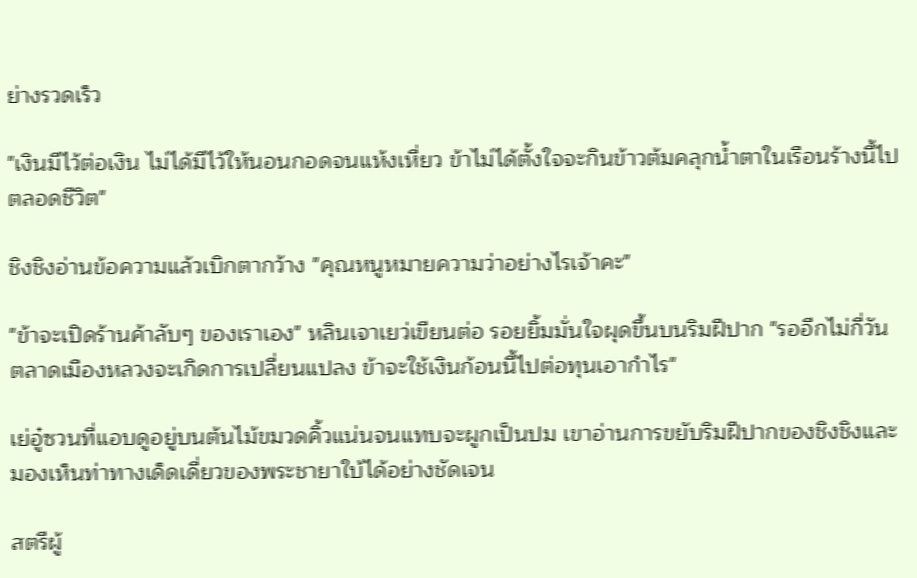ย่างรวดเร็ว

"เงินมีไว้ต่อเงิน ไม่ได้มีไว้ให้นอนกอดจนแห้งเหี่ยว ข้าไม่ได้ตั้งใจจะกินข้าวต้มคลุกน้ำตาในเรือนร้างนี้ไปตลอดชีวิต"

ชิงชิงอ่านข้อความแล้วเบิกตากว้าง "คุณหนูหมายความว่าอย่างไรเจ้าคะ"

"ข้าจะเปิดร้านค้าลับๆ ของเราเอง" หลินเจาเยว่เขียนต่อ รอยยิ้มมั่นใจผุดขึ้นบนริมฝีปาก "รออีกไม่กี่วัน ตลาดเมืองหลวงจะเกิดการเปลี่ยนแปลง ข้าจะใช้เงินก้อนนี้ไปต่อทุนเอากำไร"

เย่อู๋ซวนที่แอบดูอยู่บนต้นไม้ขมวดคิ้วแน่นจนแทบจะผูกเป็นปม เขาอ่านการขยับริมฝีปากของชิงชิงและมองเห็นท่าทางเด็ดเดี่ยวของพระชายาใบ้ได้อย่างชัดเจน

สตรีผู้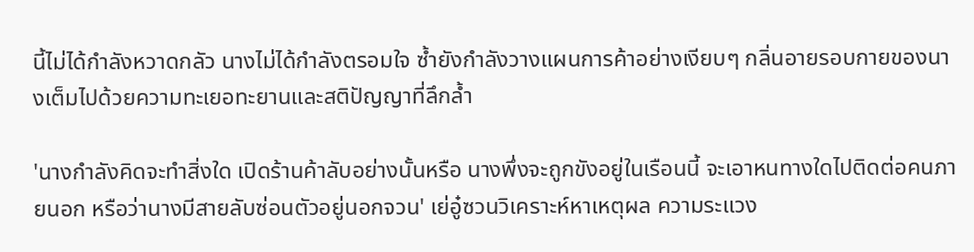นี้ไม่ได้กำลังหวาดกลัว นางไม่ได้กำลังตรอมใจ ซ้ำยังกำลังวางแผนการค้าอย่างเงียบๆ กลิ่นอายรอบกายของนางเต็มไปด้วยความทะเยอทะยานและสติปัญญาที่ลึกล้ำ

'นางกำลังคิดจะทำสิ่งใด เปิดร้านค้าลับอย่างนั้นหรือ นางพึ่งจะถูกขังอยู่ในเรือนนี้ จะเอาหนทางใดไปติดต่อคนภายนอก หรือว่านางมีสายลับซ่อนตัวอยู่นอกจวน' เย่อู๋ซวนวิเคราะห์หาเหตุผล ความระแวง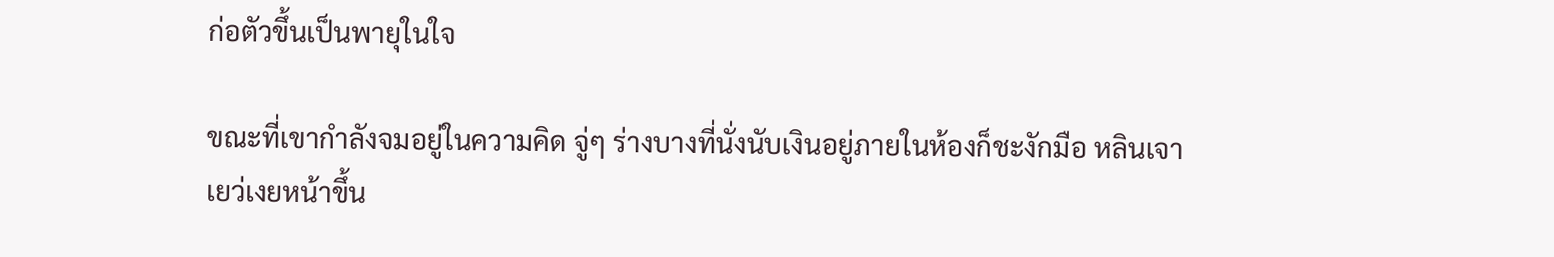ก่อตัวขึ้นเป็นพายุในใจ

ขณะที่เขากำลังจมอยู่ในความคิด จู่ๆ ร่างบางที่นั่งนับเงินอยู่ภายในห้องก็ชะงักมือ หลินเจาเยว่เงยหน้าขึ้น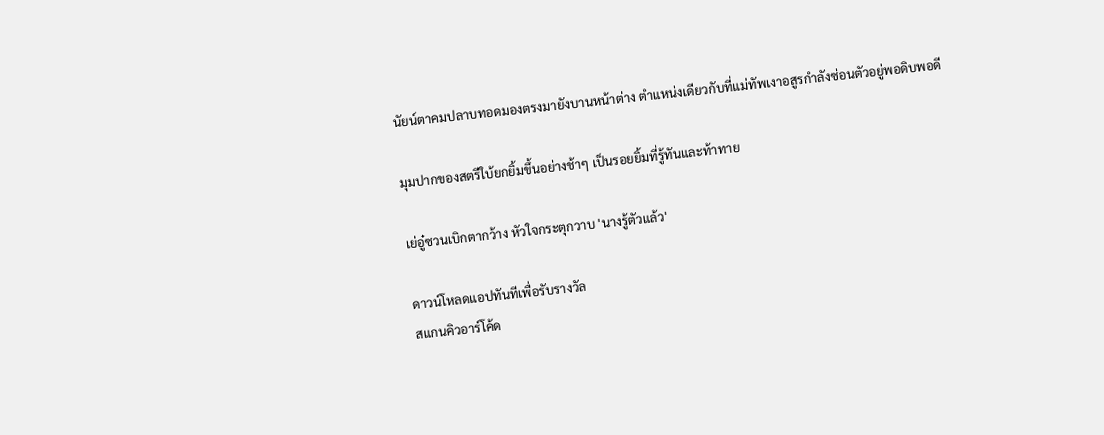นัยน์ตาคมปลาบทอดมองตรงมายังบานหน้าต่าง ตำแหน่งเดียวกับที่แม่ทัพเงาอสูรกำลังซ่อนตัวอยู่พอดิบพอดี

มุมปากของสตรีใบ้ยกยิ้มขึ้นอย่างช้าๆ เป็นรอยยิ้มที่รู้ทันและท้าทาย

เย่อู๋ซวนเบิกตากว้าง หัวใจกระตุกวาบ 'นางรู้ตัวแล้ว'

ดาวน์โหลดแอปทันทีเพื่อรับรางวัล
สแกนคิวอาร์โค้ด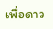เพื่อดาว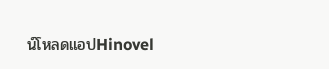น์โหลดแอปHinovel